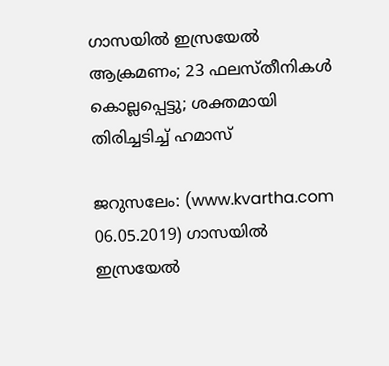ഗാസയില്‍ ഇസ്രയേല്‍ ആക്രമണം; 23 ഫലസ്തീനികള്‍ കൊല്ലപ്പെട്ടു; ശക്തമായി തിരിച്ചടിച്ച് ഹമാസ്

ജറുസലേം: (www.kvartha.com 06.05.2019) ഗാസയില്‍ ഇസ്രയേല്‍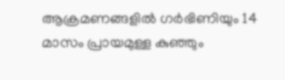ആക്രമണങ്ങളില്‍ ഗര്‍ഭിണിയും 14 മാസം പ്രായമുള്ള കുഞ്ഞും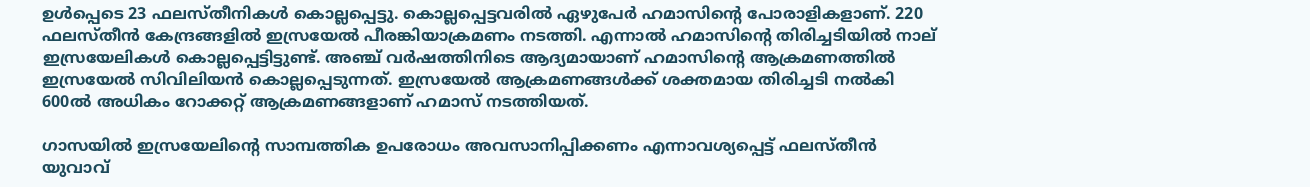ഉള്‍പ്പെടെ 23 ഫലസ്തീനികള്‍ കൊല്ലപ്പെട്ടു. കൊല്ലപ്പെട്ടവരില്‍ ഏഴുപേര്‍ ഹമാസിന്റെ പോരാളികളാണ്. 220 ഫലസ്തീന്‍ കേന്ദ്രങ്ങളില്‍ ഇസ്രയേല്‍ പീരങ്കിയാക്രമണം നടത്തി. എന്നാല്‍ ഹമാസിന്റെ തിരിച്ചടിയില്‍ നാല് ഇസ്രയേലികള്‍ കൊല്ലപ്പെട്ടിട്ടുണ്ട്. അഞ്ച് വര്‍ഷത്തിനിടെ ആദ്യമായാണ് ഹമാസിന്റെ ആക്രമണത്തില്‍ ഇസ്രയേല്‍ സിവിലിയന്‍ കൊല്ലപ്പെടുന്നത്. ഇസ്രയേല്‍ ആക്രമണങ്ങള്‍ക്ക് ശക്തമായ തിരിച്ചടി നല്‍കി 600ല്‍ അധികം റോക്കറ്റ് ആക്രമണങ്ങളാണ് ഹമാസ് നടത്തിയത്.

ഗാസയില്‍ ഇസ്രയേലിന്റെ സാമ്പത്തിക ഉപരോധം അവസാനിപ്പിക്കണം എന്നാവശ്യപ്പെട്ട് ഫലസ്തീന്‍ യുവാവ്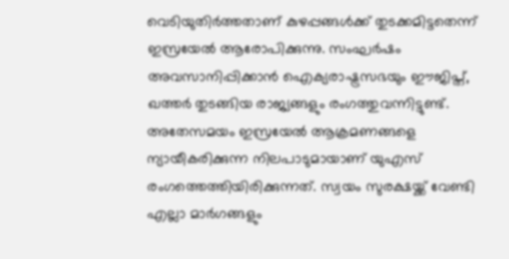വെടിയുതിര്‍ത്തതാണ് കുഴപ്പങ്ങള്‍ക്ക് തുടക്കമിട്ടതെന്ന് ഇസ്രയേല്‍ ആരോപിക്കുന്നു. സംഘര്‍ഷം അവസാനിപ്പിക്കാന്‍ ഐക്യരാഷ്ട്രസഭയും ഈജിപ്ത്, ഖത്തര്‍ തുടങ്ങിയ രാജ്യങ്ങളും രംഗത്തുവന്നിട്ടുണ്ട്. അതേസമയം ഇസ്രയേല്‍ ആക്രമണങ്ങളെ ന്യായീകരിക്കുന്ന നിലപാടുമായാണ് യുഎസ് രംഗത്തെത്തിയിരിക്കുന്നത്. സ്വയം സുരക്ഷയ്ക്ക് വേണ്ടി എല്ലാ മാര്‍ഗങ്ങളും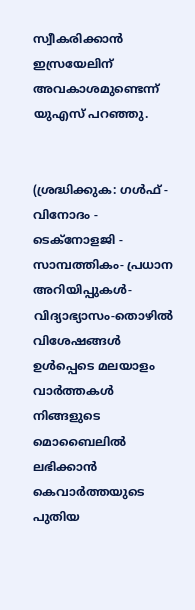സ്വീകരിക്കാന്‍ ഇസ്രയേലിന് അവകാശമുണ്ടെന്ന് യുഎസ് പറഞ്ഞു.


(ശ്രദ്ധിക്കുക: ഗൾഫ് - വിനോദം - ടെക്നോളജി - സാമ്പത്തികം- പ്രധാന അറിയിപ്പുകൾ-വിദ്യാഭ്യാസം-തൊഴിൽ വിശേഷങ്ങൾ ഉൾപ്പെടെ മലയാളം വാർത്തകൾ നിങ്ങളുടെ മൊബൈലിൽ ലഭിക്കാൻ കെവാർത്തയുടെ പുതിയ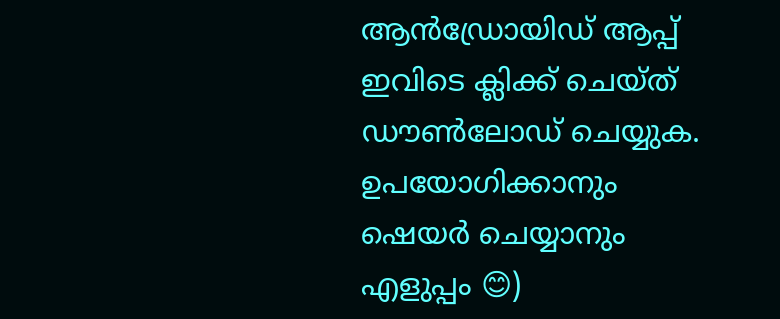ആൻഡ്രോയിഡ് ആപ്പ് ഇവിടെ ക്ലിക്ക് ചെയ്ത് ഡൗൺലോഡ് ചെയ്യുക. ഉപയോഗിക്കാനും ഷെയർ ചെയ്യാനും എളുപ്പം 😊)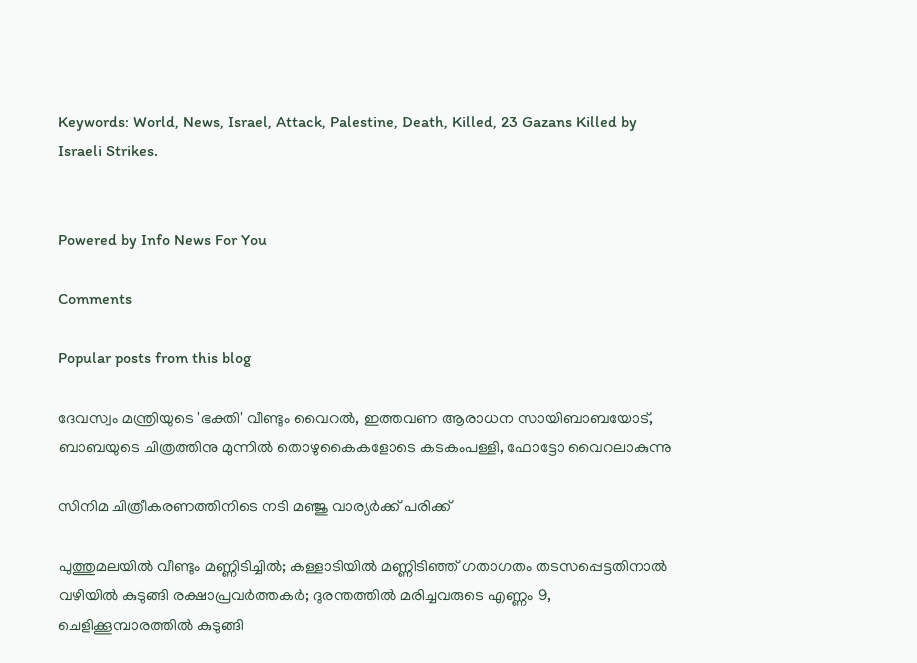Keywords: World, News, Israel, Attack, Palestine, Death, Killed, 23 Gazans Killed by Israeli Strikes.


Powered by Info News For You

Comments

Popular posts from this blog

ദേവസ്വം മന്ത്രിയുടെ 'ഭക്തി' വീണ്ടും വൈറല്‍, ഇത്തവണ ആരാധന സായിബാബയോട്, ബാബയുടെ ചിത്രത്തിനു മുന്നില്‍ തൊഴുകൈകളോടെ കടകംപള്ളി, ഫോട്ടോ വൈറലാകുന്നു

സിനിമ ചിത്രീകരണത്തിനിടെ നടി മഞ്ജു വാര്യര്‍ക്ക് പരിക്ക്

പുത്തുമലയില്‍ വീണ്ടും മണ്ണിടിച്ചില്‍; കള്ളാടിയില്‍ മണ്ണിടിഞ്ഞ് ഗതാഗതം തടസപ്പെട്ടതിനാല്‍ വഴിയില്‍ കുടുങ്ങി രക്ഷാപ്രവര്‍ത്തകര്‍; ദുരന്തത്തില്‍ മരിച്ചവരുടെ എണ്ണം 9, ചെളിക്കൂമ്പാരത്തില്‍ കുടുങ്ങി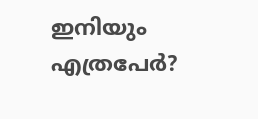ഇനിയും എത്രപേര്‍?